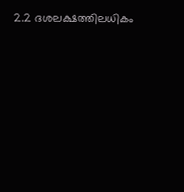2.2 ദശലക്ഷത്തിലധികം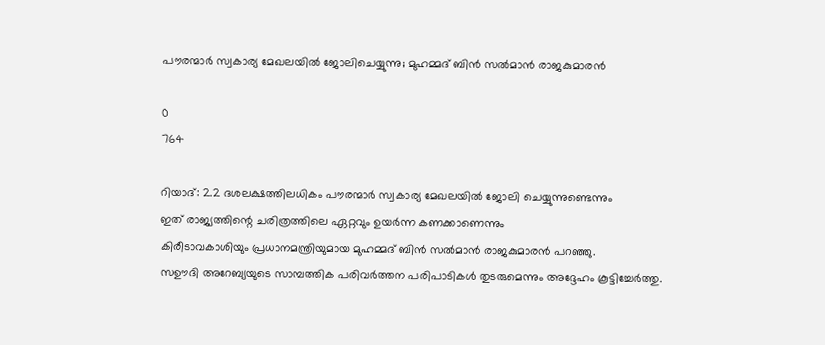പൗരന്മാർ സ്വകാര്യ മേഖലയിൽ ജോലിചെയ്യുന്നു; മുഹമ്മദ് ബിൻ സൽമാൻ രാജകുമാരൻ

0
764

റിയാദ്: 2.2 ദശലക്ഷത്തിലധികം പൗരന്മാർ സ്വകാര്യ മേഖലയിൽ ജോലി ചെയ്യുന്നുണ്ടെന്നും
ഇത് രാജ്യത്തിന്റെ ചരിത്രത്തിലെ ഏറ്റവും ഉയർന്ന കണക്കാണെന്നും
കിരീടാവകാശിയും പ്രധാനമന്ത്രിയുമായ മുഹമ്മദ് ബിൻ സൽമാൻ രാജകുമാരൻ പറഞ്ഞു.
സഊദി അറേബ്യയുടെ സാമ്പത്തിക പരിവർത്തന പരിപാടികൾ തുടരുമെന്നും അദ്ദേഹം കൂട്ടിച്ചേർത്തു.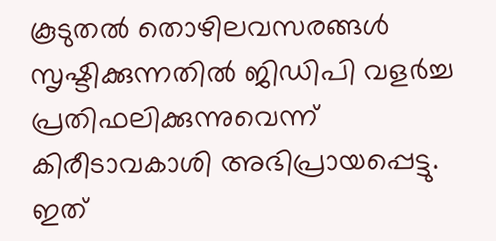കൂടുതൽ തൊഴിലവസരങ്ങൾ സൃഷ്ടിക്കുന്നതിൽ ജിഡിപി വളർച്ച പ്രതിഫലിക്കുന്നുവെന്ന് കിരീടാവകാശി അഭിപ്രായപ്പെട്ടു. ഇത്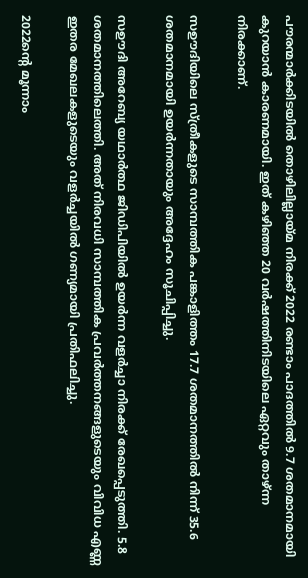പൗരന്മാർക്കിടയിൽ തൊഴിലില്ലായ്മ നിരക്ക് 2022 രണ്ടാം പാദത്തിൽ 9.7 ശതമാനമായി കുറയാൻ കാരണമായി. ഇത് കഴിഞ്ഞ 20 വർഷത്തിനിടയിലെ ഏറ്റവും താഴ്ന്ന നിരക്കാണ്.

സഊദിയിലെ സ്ത്രീകളുടെ സാമ്പത്തിക പങ്കാളിത്തം 17.7 ശതമാനത്തിൽ നിന്ന് 35.6 ശതമാനമായി ഉയർന്നതായും അദ്ദേഹം സൂചിപ്പിച്ചു.

സഊദി അറേബ്യ യഥാർത്ഥ ജിഡിപിയിൽ ഉയർന്ന വളർച്ചാ നിരക്ക് രേഖപ്പെടുത്തി. 5.8 ശതമാനത്തിലെത്തി. അത് നിരവധി സാമ്പത്തിക പ്രവർത്തനങ്ങളുടെയും വിവിധ എണ്ണ ഇതര മേഖലകളുടെയും വളർച്ചയിൽ ഗണ്യമായി പ്രതിഫലിച്ചു.

2022ന്റെ മൂന്നാം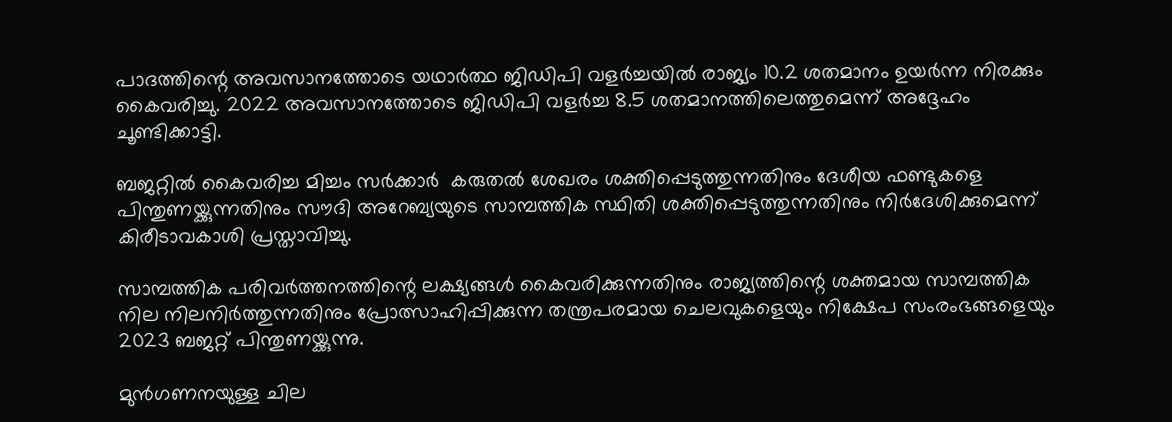പാദത്തിന്റെ അവസാനത്തോടെ യഥാർത്ഥ ജിഡിപി വളർച്ചയിൽ രാജ്യം 10.2 ശതമാനം ഉയർന്ന നിരക്കും കൈവരിച്ചു. 2022 അവസാനത്തോടെ ജിഡിപി വളർച്ച 8.5 ശതമാനത്തിലെത്തുമെന്ന് അദ്ദേഹം ചൂണ്ടിക്കാട്ടി.

ബജറ്റിൽ കൈവരിച്ച മിച്ചം സർക്കാർ  കരുതൽ ശേഖരം ശക്തിപ്പെടുത്തുന്നതിനും ദേശീയ ഫണ്ടുകളെ പിന്തുണയ്ക്കുന്നതിനും സൗദി അറേബ്യയുടെ സാമ്പത്തിക സ്ഥിതി ശക്തിപ്പെടുത്തുന്നതിനും നിർദേശിക്കുമെന്ന് കിരീടാവകാശി പ്രസ്താവിച്ചു.

സാമ്പത്തിക പരിവർത്തനത്തിന്റെ ലക്ഷ്യങ്ങൾ കൈവരിക്കുന്നതിനും രാജ്യത്തിന്റെ ശക്തമായ സാമ്പത്തിക നില നിലനിർത്തുന്നതിനും പ്രോത്സാഹിപ്പിക്കുന്ന തന്ത്രപരമായ ചെലവുകളെയും നിക്ഷേപ സംരംഭങ്ങളെയും 2023 ബജറ്റ് പിന്തുണയ്ക്കുന്നു.

മുൻ‌ഗണനയുള്ള ചില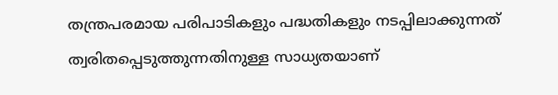തന്ത്രപരമായ പരിപാടികളും പദ്ധതികളും നടപ്പിലാക്കുന്നത് ത്വരിതപ്പെടുത്തുന്നതിനുള്ള സാധ്യതയാണ്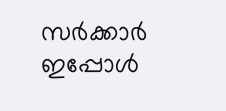സർക്കാർ ഇപ്പോൾ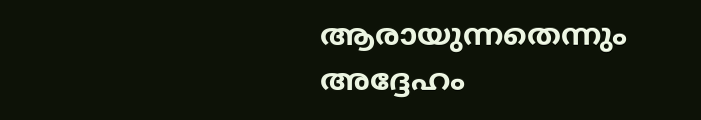ആരായുന്നതെന്നും അദ്ദേഹം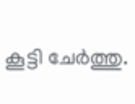കൂട്ടി ചേർത്തു.